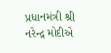પ્રધાનમંત્રી શ્રી નરેન્દ્ર મોદીએ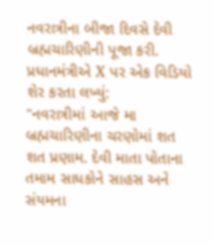નવરાત્રીના બીજા દિવસે દેવી બ્રહ્મચારિણીની પૂજા કરી.
પ્રધાનમંત્રીએ X પર એક વિડિયો શેર કરતા લખ્યું:
"નવરાત્રીમાં આજે મા બ્રહ્મચારિણીના ચરણોમાં શત શત પ્રણામ. દેવી માતા પોતાના તમામ સાધકોને સાહસ અને સંયમના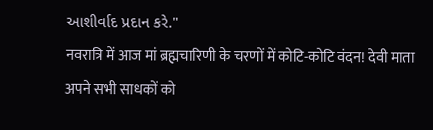આશીર્વાદ પ્રદાન કરે."
नवरात्रि में आज मां ब्रह्मचारिणी के चरणों में कोटि-कोटि वंदन! देवी माता अपने सभी साधकों को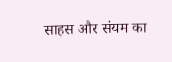साहस और संयम का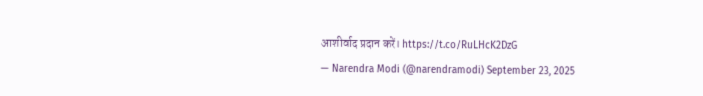आशीर्वाद प्रदान करें। https://t.co/RuLHcK2DzG
— Narendra Modi (@narendramodi) September 23, 2025